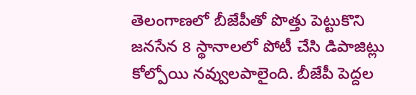తెలంగాణలో బీజేపీతో పొత్తు పెట్టుకొని జనసేన 8 స్థానాలలో పోటీ చేసి డిపాజిట్లు కోల్పోయి నవ్వులపాలైంది. బీజేపీ పెద్దల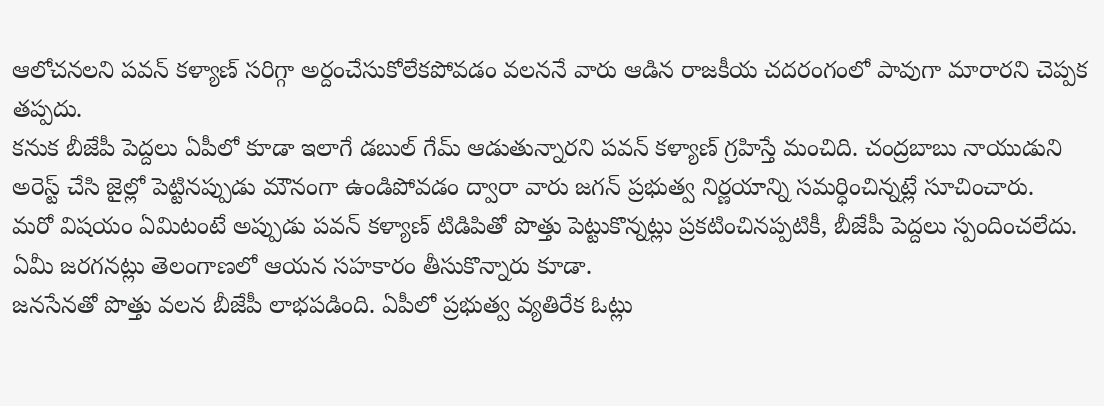ఆలోచనలని పవన్ కళ్యాణ్ సరిగ్గా అర్దంచేసుకోలేకపోవడం వలననే వారు ఆడిన రాజకీయ చదరంగంలో పావుగా మారారని చెప్పక తప్పదు.
కనుక బీజేపీ పెద్దలు ఏపీలో కూడా ఇలాగే డబుల్ గేమ్ ఆడుతున్నారని పవన్ కళ్యాణ్ గ్రహిస్తే మంచిది. చంద్రబాబు నాయుడుని అరెస్ట్ చేసి జైల్లో పెట్టినప్పుడు మౌనంగా ఉండిపోవడం ద్వారా వారు జగన్ ప్రభుత్వ నిర్ణయాన్ని సమర్ధించిన్నట్లే సూచించారు.
మరో విషయం ఏమిటంటే అప్పుడు పవన్ కళ్యాణ్ టిడిపితో పొత్తు పెట్టుకొన్నట్లు ప్రకటించినప్పటికీ, బీజేపీ పెద్దలు స్పందించలేదు. ఏమీ జరగనట్లు తెలంగాణలో ఆయన సహకారం తీసుకొన్నారు కూడా.
జనసేనతో పొత్తు వలన బీజేపీ లాభపడింది. ఏపీలో ప్రభుత్వ వ్యతిరేక ఓట్లు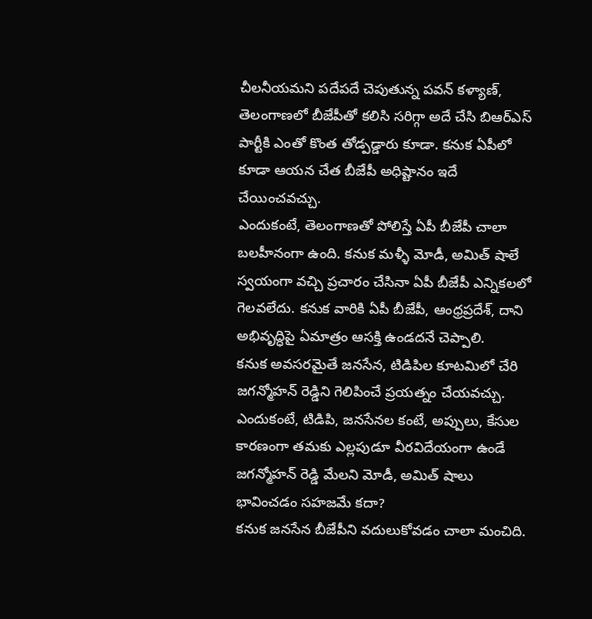చీలనీయమని పదేపదే చెపుతున్న పవన్ కళ్యాణ్, తెలంగాణలో బీజేపీతో కలిసి సరిగ్గా అదే చేసి బిఆర్ఎస్ పార్టీకి ఎంతో కొంత తోడ్పడ్డారు కూడా. కనుక ఏపీలో కూడా ఆయన చేత బీజేపీ అధిష్టానం ఇదే చేయించవచ్చు.
ఎందుకంటే, తెలంగాణతో పోలిస్తే ఏపీ బీజేపీ చాలా బలహీనంగా ఉంది. కనుక మళ్ళీ మోడీ, అమిత్ షాలే స్వయంగా వచ్చి ప్రచారం చేసినా ఏపీ బీజేపీ ఎన్నికలలో గెలవలేదు. కనుక వారికి ఏపీ బీజేపీ, ఆంధ్రప్రదేశ్, దాని అభివృద్ధిపై ఏమాత్రం ఆసక్తి ఉండదనే చెప్పాలి.
కనుక అవసరమైతే జనసేన, టిడిపిల కూటమిలో చేరి జగన్మోహన్ రెడ్డిని గెలిపించే ప్రయత్నం చేయవచ్చు. ఎందుకంటే, టిడిపి, జనసేనల కంటే, అప్పులు, కేసుల కారణంగా తమకు ఎల్లపుడూ వీరవిదేయంగా ఉండే జగన్మోహన్ రెడ్డి మేలని మోడీ, అమిత్ షాలు భావించడం సహజమే కదా?
కనుక జనసేన బీజేపీని వదులుకోవడం చాలా మంచిది.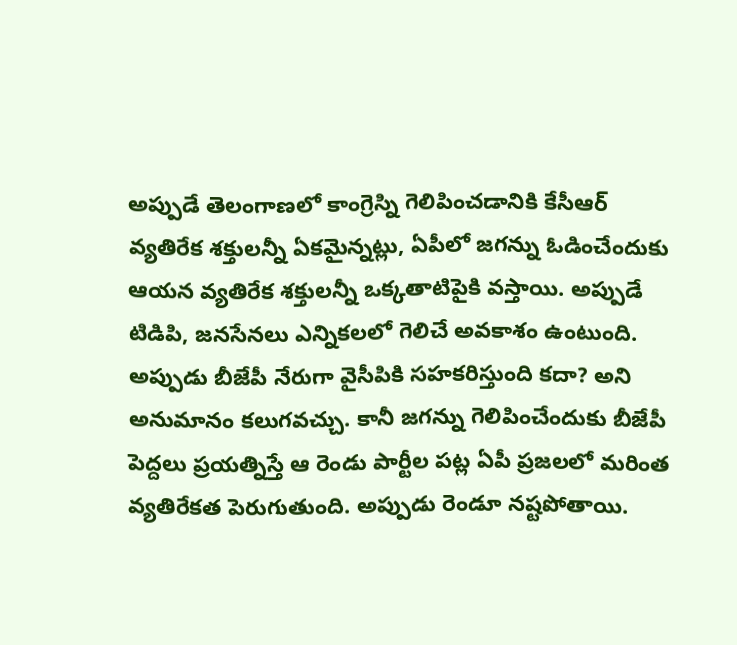అప్పుడే తెలంగాణలో కాంగ్రెస్ని గెలిపించడానికి కేసీఆర్ వ్యతిరేక శక్తులన్నీ ఏకమైన్నట్లు, ఏపీలో జగన్ను ఓడించేందుకు ఆయన వ్యతిరేక శక్తులన్నీ ఒక్కతాటిపైకి వస్తాయి. అప్పుడే టిడిపి, జనసేనలు ఎన్నికలలో గెలిచే అవకాశం ఉంటుంది.
అప్పుడు బీజేపీ నేరుగా వైసీపికి సహకరిస్తుంది కదా? అని అనుమానం కలుగవచ్చు. కానీ జగన్ను గెలిపించేందుకు బీజేపీ పెద్దలు ప్రయత్నిస్తే ఆ రెండు పార్టీల పట్ల ఏపీ ప్రజలలో మరింత వ్యతిరేకత పెరుగుతుంది. అప్పుడు రెండూ నష్టపోతాయి.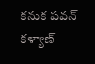కనుక పవన్ కళ్యాణ్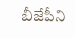బీజేపీని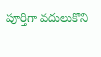పూర్తిగా వదులుకొని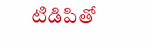టిడిపితో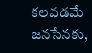కలవడమే జనసేనకు,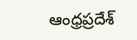ఆంధ్రప్రదేశ్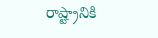రాష్ట్రానికి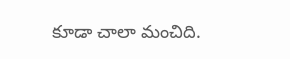కూడా చాలా మంచిది.